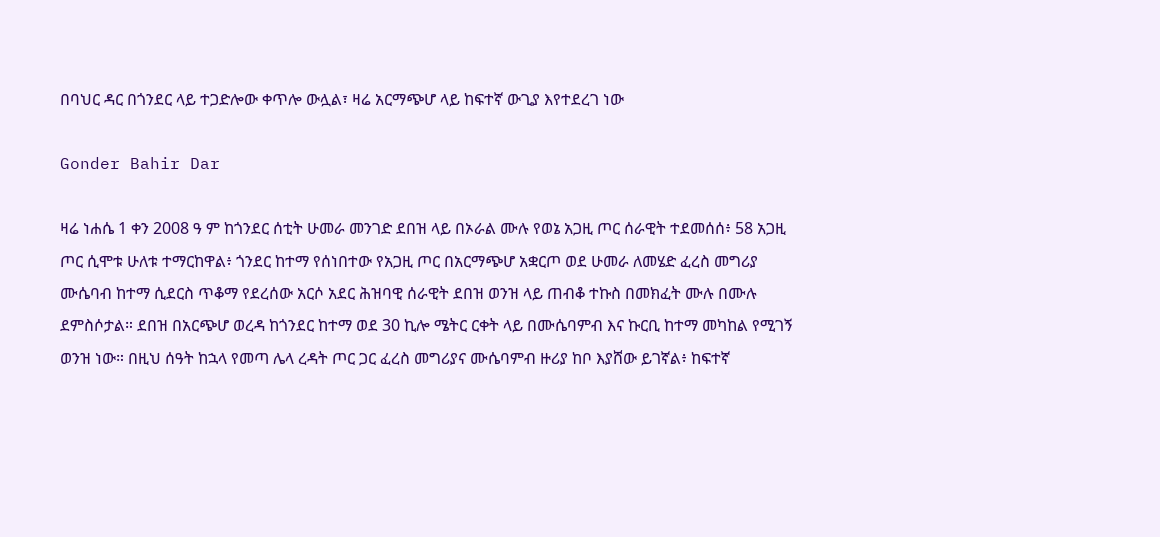በባህር ዳር በጎንደር ላይ ተጋድሎው ቀጥሎ ውሏል፣ ዛሬ አርማጭሆ ላይ ከፍተኛ ውጊያ እየተደረገ ነው

Gonder Bahir Dar

ዛሬ ነሐሴ 1 ቀን 2008 ዓ ም ከጎንደር ሰቲት ሁመራ መንገድ ደበዝ ላይ በኦራል ሙሉ የወኔ አጋዚ ጦር ሰራዊት ተደመሰሰ፥ 58 አጋዚ ጦር ሲሞቱ ሁለቱ ተማርከዋል፥ ጎንደር ከተማ የሰነበተው የአጋዚ ጦር በአርማጭሆ አቋርጦ ወደ ሁመራ ለመሄድ ፈረስ መግሪያ ሙሴባብ ከተማ ሲደርስ ጥቆማ የደረሰው አርሶ አደር ሕዝባዊ ሰራዊት ደበዝ ወንዝ ላይ ጠብቆ ተኩስ በመክፈት ሙሉ በሙሉ ደምስሶታል። ደበዝ በአርጭሆ ወረዳ ከጎንደር ከተማ ወደ 30 ኪሎ ሜትር ርቀት ላይ በሙሴባምብ እና ኩርቢ ከተማ መካከል የሚገኝ ወንዝ ነው። በዚህ ሰዓት ከኋላ የመጣ ሌላ ረዳት ጦር ጋር ፈረስ መግሪያና ሙሴባምብ ዙሪያ ከቦ እያሸው ይገኛል፥ ከፍተኛ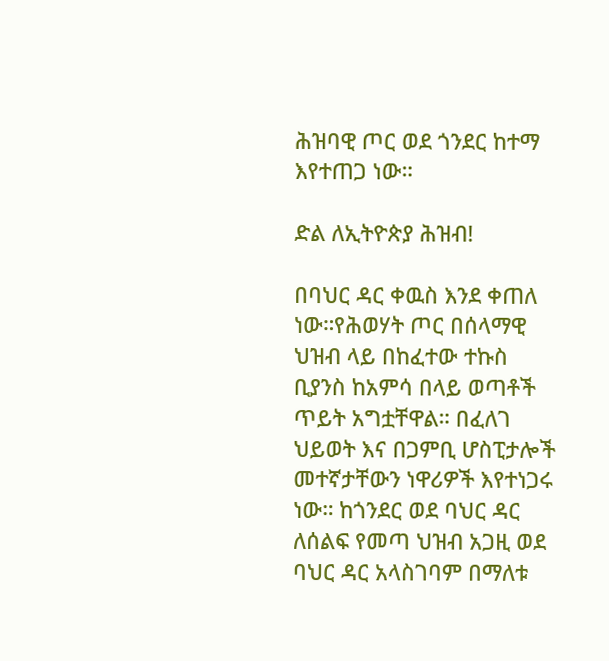ሕዝባዊ ጦር ወደ ጎንደር ከተማ እየተጠጋ ነው።

ድል ለኢትዮጵያ ሕዝብ!

በባህር ዳር ቀዉስ እንደ ቀጠለ ነው።የሕወሃት ጦር በሰላማዊ ህዝብ ላይ በከፈተው ተኩስ ቢያንስ ከአምሳ በላይ ወጣቶች ጥይት አግቷቸዋል። በፈለገ ህይወት እና በጋምቢ ሆስፒታሎች መተኛታቸውን ነዋሪዎች እየተነጋሩ ነው። ከጎንደር ወደ ባህር ዳር ለሰልፍ የመጣ ህዝብ አጋዚ ወደ ባህር ዳር አላስገባም በማለቱ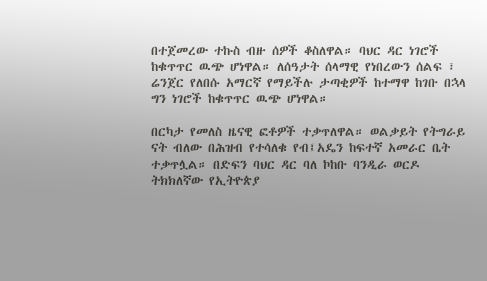በተጀመረው ተኩስ ብዙ ሰዎች ቆስለዋል። ባህር ዳር ነገሮች ከቁጥጥር ዉጭ ሆነዋል። ለሰዓታት ሰላማዊ የነበረውን ሰልፍ ፣ ሬንጀር የለበሱ አማርኛ የማይችሉ ታጣቂዎች ከተማዋ ከገቡ በኋላ ግን ነገሮች ከቁጥጥር ዉጭ ሆነዋል።

በርካታ የመለስ ዜናዊ ፎቶዎች ተቃጥለዋል። ወልቃይት የትግራይ ናት ብለው በሕዝብ የተሳለቁ የብ፤አዴን ከፍተኛ አመራር ቤት ተቃጥሏል። በድፍን ባህር ዳር ባለ ኮከቡ ባንዲራ ወርዶ ትክክለኛው የኢትዮጵያ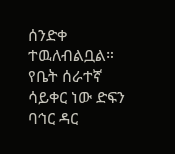ሰንድቀ ተዉለብልቧል። የቤት ሰራተኛ ሳይቀር ነው ድፍን ባኅር ዳር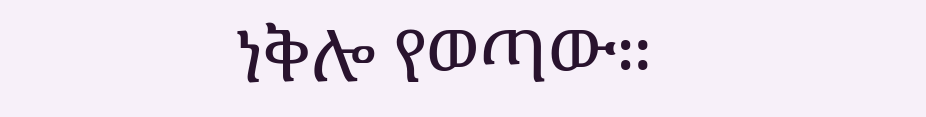ነቅሎ የወጣው።